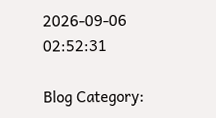2026-09-06 02:52:31

Blog Category: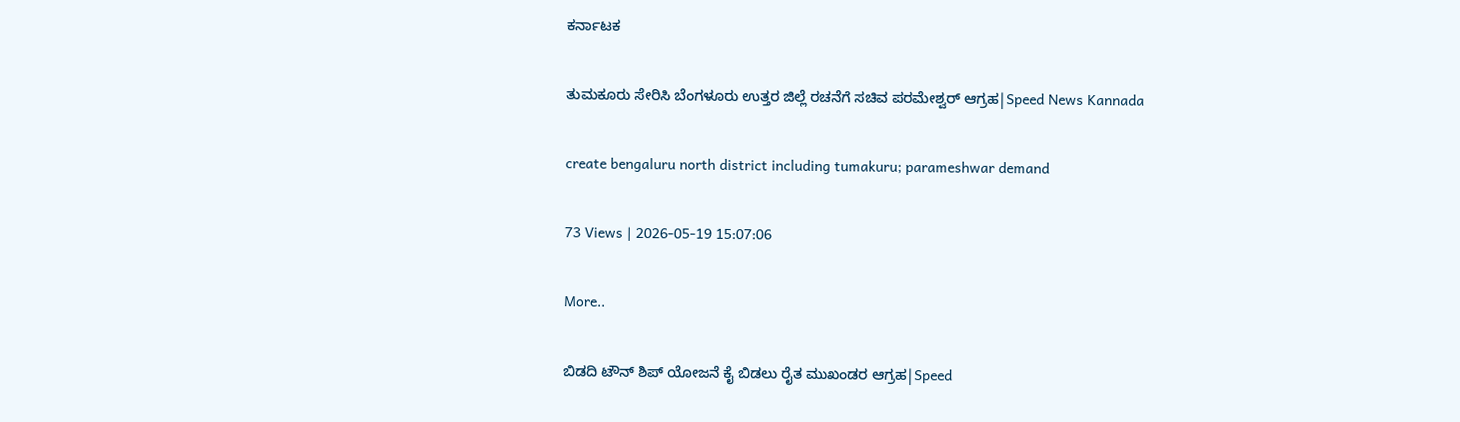ಕರ್ನಾಟಕ

ತುಮಕೂರು ಸೇರಿಸಿ ಬೆಂಗಳೂರು ಉತ್ತರ ಜಿಲ್ಲೆ ರಚನೆಗೆ ಸಚಿವ ಪರಮೇಶ್ವರ್‌ ಆಗ್ರಹ|Speed News Kannada

create bengaluru north district including tumakuru; parameshwar demand

73 Views | 2026-05-19 15:07:06

More..

ಬಿಡದಿ ಟೌನ್‌ ಶಿಪ್‌ ಯೋಜನೆ ಕೈ ಬಿಡಲು ರೈತ ಮುಖಂಡರ ಆಗ್ರಹ|Speed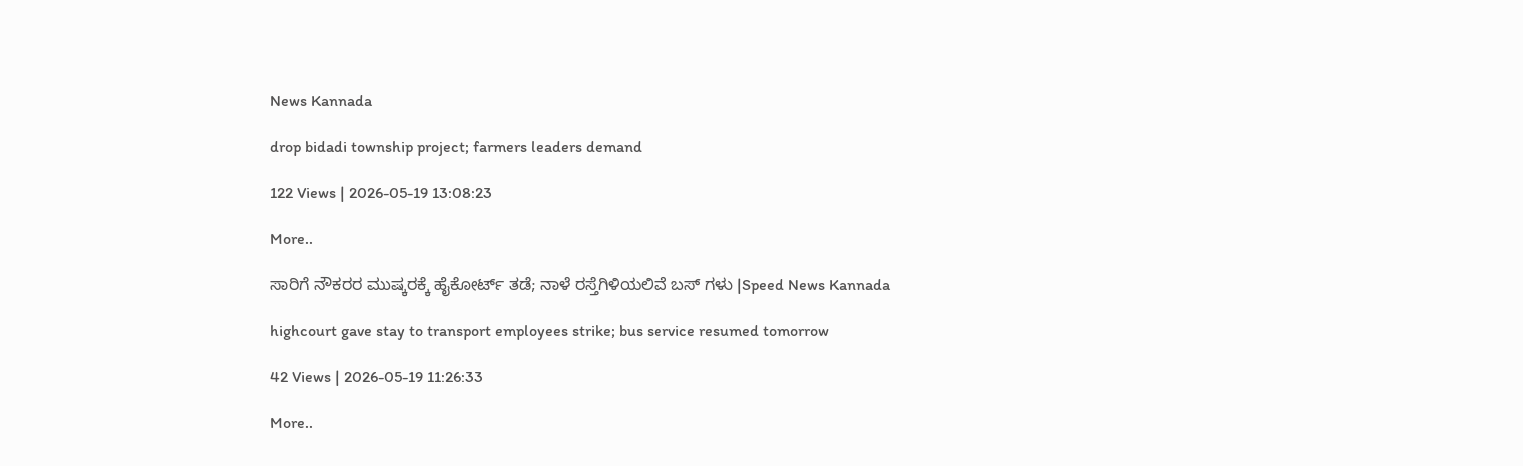News Kannada

drop bidadi township project; farmers leaders demand

122 Views | 2026-05-19 13:08:23

More..

ಸಾರಿಗೆ ನೌಕರರ ಮುಷ್ಕರಕ್ಕೆ ಹೈಕೋರ್ಟ್‌ ತಡೆ; ನಾಳೆ ರಸ್ತೆಗಿಳಿಯಲಿವೆ ಬಸ್‌ ಗಳು |Speed News Kannada

highcourt gave stay to transport employees strike; bus service resumed tomorrow

42 Views | 2026-05-19 11:26:33

More..